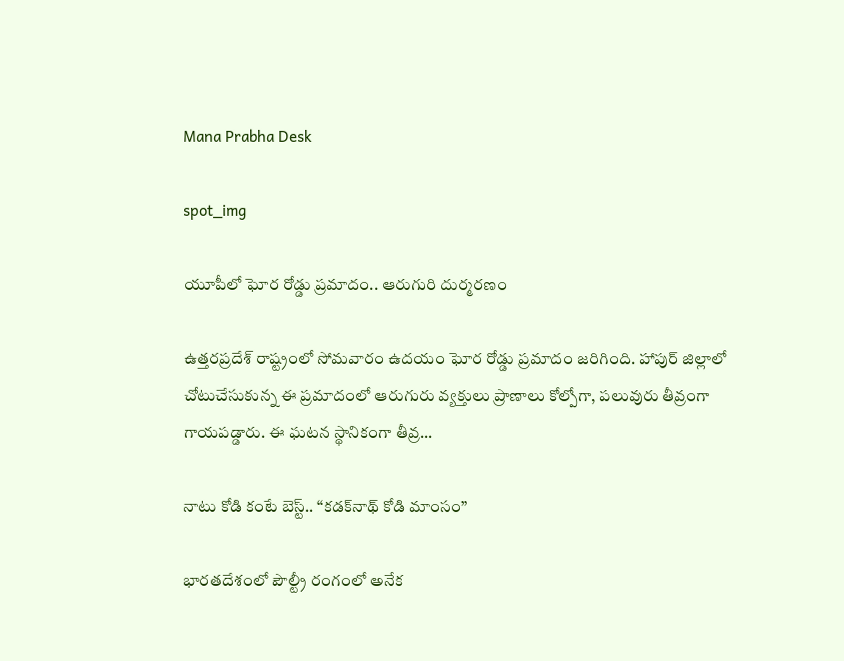Mana Prabha Desk

spot_img

యూపీలో ఘోర రోడ్డు ప్రమాదం.. ఆరుగురి దుర్మరణం

ఉత్తరప్రదేశ్ రాష్ట్రంలో సోమవారం ఉదయం ఘోర రోడ్డు ప్రమాదం జరిగింది. హాపుర్ జిల్లాలో చోటుచేసుకున్న ఈ ప్రమాదంలో ఆరుగురు వ్యక్తులు ప్రాణాలు కోల్పోగా, పలువురు తీవ్రంగా గాయపడ్డారు. ఈ ఘటన స్థానికంగా తీవ్ర...

నాటు కోడి కంటే బెస్ట్.. “కడక్‌నాథ్ కోడి మాంసం”

భారతదేశంలో పౌల్ట్రీ రంగంలో అనేక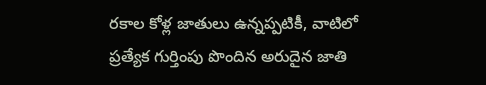రకాల కోళ్ల జాతులు ఉన్నప్పటికీ, వాటిలో ప్రత్యేక గుర్తింపు పొందిన అరుదైన జాతి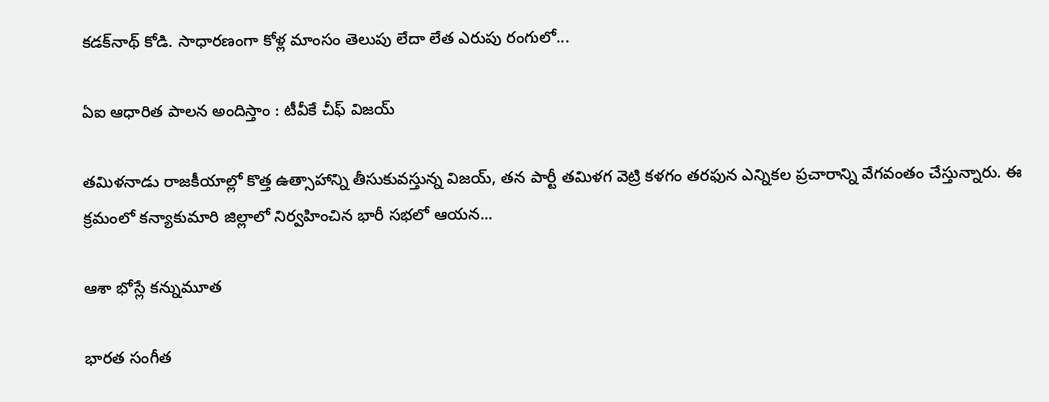కడక్‌నాథ్ కోడి. సాధారణంగా కోళ్ల మాంసం తెలుపు లేదా లేత ఎరుపు రంగులో...

ఏఐ ఆధారిత పాలన అందిస్తాం : టీవీకే చీఫ్‌ విజయ్‌

తమిళనాడు రాజకీయాల్లో కొత్త ఉత్సాహాన్ని తీసుకువస్తున్న విజయ్, తన పార్టీ తమిళగ వెట్రి కళగం తరఫున ఎన్నికల ప్రచారాన్ని వేగవంతం చేస్తున్నారు. ఈ క్రమంలో కన్యాకుమారి జిల్లాలో నిర్వహించిన భారీ సభలో ఆయన...

ఆశా భోస్లే కన్నుమూత

భారత సంగీత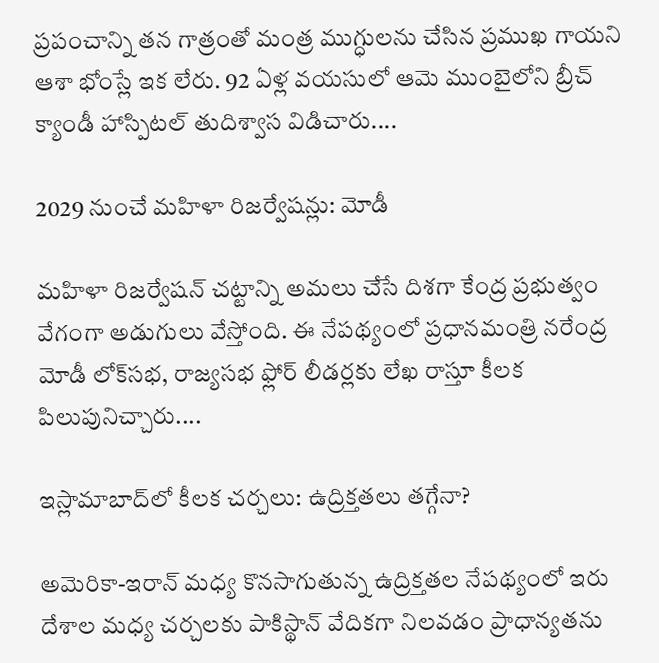ప్రపంచాన్ని తన గాత్రంతో మంత్ర ముగ్ధులను చేసిన ప్రముఖ గాయని ఆశా భోంస్లే ఇక లేరు. 92 ఏళ్ల వయసులో ఆమె ముంబైలోని బ్రీచ్ క్యాండీ హాస్పిట‌ల్‌ తుదిశ్వాస విడిచారు....

2029 నుంచే మహిళా రిజర్వేషన్లు: మోడీ

మహిళా రిజర్వేషన్ చట్టాన్ని అమలు చేసే దిశగా కేంద్ర ప్రభుత్వం వేగంగా అడుగులు వేస్తోంది. ఈ నేపథ్యంలో ప్రధానమంత్రి న‌రేంద్ర మోడీ లోక్‌సభ, రాజ్యసభ ఫ్లోర్ లీడర్లకు లేఖ రాస్తూ కీలక పిలుపునిచ్చారు....

ఇస్లామాబాద్‌లో కీలక చర్చలు: ఉద్రిక్తతలు తగ్గేనా?

అమెరికా-ఇరాన్ మధ్య కొనసాగుతున్న ఉద్రిక్తతల నేపథ్యంలో ఇరు దేశాల మధ్య చర్చలకు పాకిస్థాన్ వేదికగా నిలవడం ప్రాధాన్యతను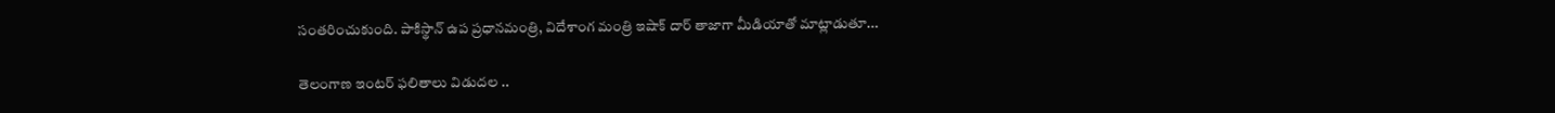సంతరించుకుంది. పాకిస్థాన్ ఉప ప్రధానమంత్రి, విదేశాంగ మంత్రి ఇషాక్ దార్‌ తాజాగా మీడియాతో మాట్లాడుతూ...

తెలంగాణ ఇంటర్ ఫలితాలు విడుదల ..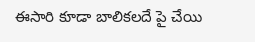ఈసారి కూడా బాలికలదే పై చేయి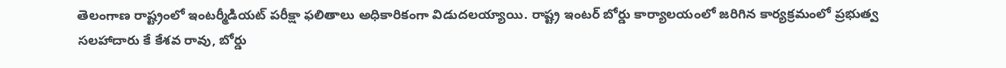తెలంగాణ రాష్ట్రంలో ఇంటర్మీడియట్ పరీక్షా ఫలితాలు అధికారికంగా విడుదలయ్యాయి. రాష్ట్ర ఇంటర్ బోర్డు కార్యాలయంలో జరిగిన కార్యక్రమంలో ప్రభుత్వ సలహాదారు కే కేశ‌వ రావు, బోర్డు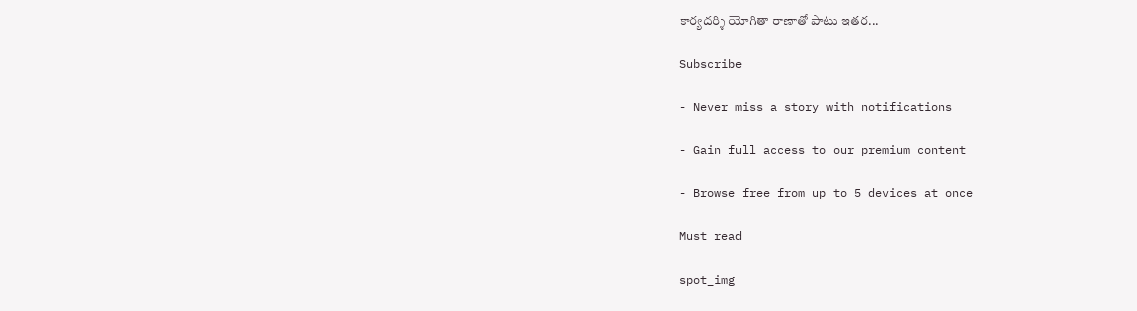కార్యదర్శి యోగితా రాణాతో పాటు ఇతర...

Subscribe

- Never miss a story with notifications

- Gain full access to our premium content

- Browse free from up to 5 devices at once

Must read

spot_img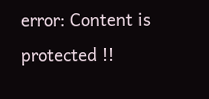error: Content is protected !!